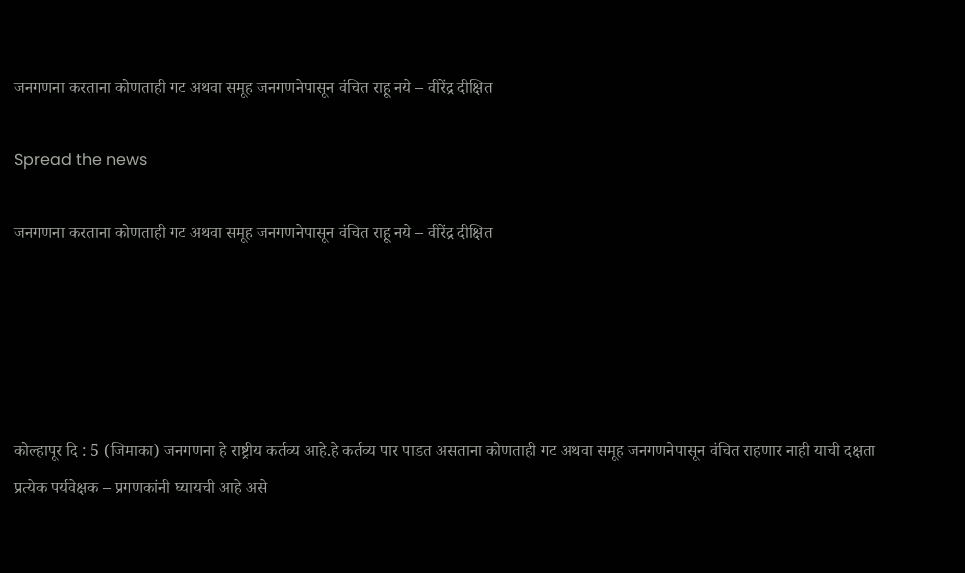जनगणना करताना कोणताही गट अथवा समूह जनगणनेपासून वंचित राहू नये – वीरेंद्र दीक्षित

Spread the news

जनगणना करताना कोणताही गट अथवा समूह जनगणनेपासून वंचित राहू नये – वीरेंद्र दीक्षित





कोल्हापूर दि : 5 (जिमाका) जनगणना हे राष्ट्रीय कर्तव्य आहे.हे कर्तव्य पार पाडत असताना कोणताही गट अथवा समूह जनगणनेपासून वंचित राहणार नाही याची दक्षता प्रत्येक पर्यवेक्षक – प्रगणकांनी घ्यायची आहे असे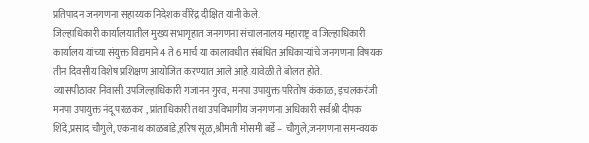प्रतिपादन जनगणना सहाय्यक निदेशक वीरेंद्र दीक्षित यांनी केले.
जिल्हाधिकारी कार्यालयातील मुख्य सभागृहात जनगणना संचालनालय महाराष्ट्र व जिल्हाधिकारी कार्यालय यांच्या संयुक्त विद्यमाने 4 ते 6 मार्च या कालावधीत संबंधित अधिकाऱ्यांचे जनगणना विषयक तीन दिवसीय विशेष प्रशिक्षण आयोजित करण्यात आले आहे.यावेळी ते बोलत होते.
व्यासपीठावर निवासी उपजिल्हाधिकारी गजानन गुरव, मनपा उपायुक्त परितोष कंकाळ, इचलकरंजी मनपा उपायुक्त नंदू परळकर , प्रांताधिकारी तथा उपविभागीय जनगणना अधिकारी सर्वश्री दीपक शिंदे,प्रसाद चौगुले, एकनाथ काळबांडे,हरिष सूळ,श्रीमती मोसमी बर्डे – चौगुले,जनगणना समन्वयक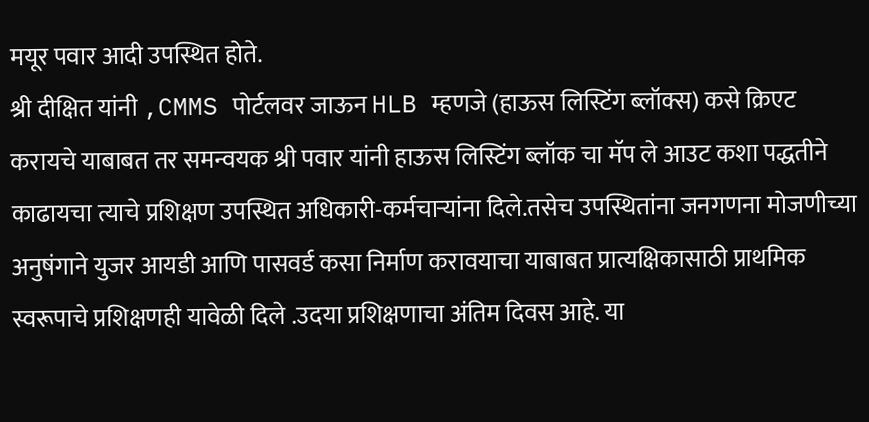मयूर पवार आदी उपस्थित होते.
श्री दीक्षित यांनी ,CMMS पोर्टलवर जाऊन HLB म्हणजे (हाऊस लिस्टिंग ब्लॉक्स) कसे क्रिएट करायचे याबाबत तर समन्वयक श्री पवार यांनी हाऊस लिस्टिंग ब्लॉक चा मॅप ले आउट कशा पद्धतीने काढायचा त्याचे प्रशिक्षण उपस्थित अधिकारी-कर्मचाऱ्यांना दिले.तसेच उपस्थितांना जनगणना मोजणीच्या अनुषंगाने युजर आयडी आणि पासवर्ड कसा निर्माण करावयाचा याबाबत प्रात्यक्षिकासाठी प्राथमिक स्वरूपाचे प्रशिक्षणही यावेळी दिले .उदया प्रशिक्षणाचा अंतिम दिवस आहे. या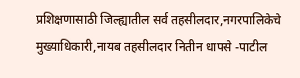प्रशिक्षणासाठी जिल्ह्यातील सर्व तहसीलदार,नगरपालिकेचे मुख्याधिकारी,नायब तहसीलदार नितीन धापसे -पाटील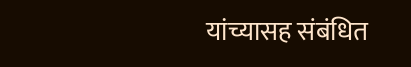यांच्यासह संबंधित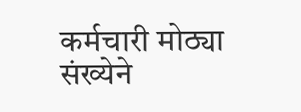कर्मचारी मोठ्या संख्येने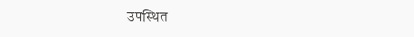उपस्थित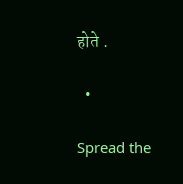होते .

  •

Spread the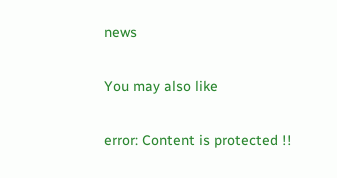news

You may also like

error: Content is protected !!